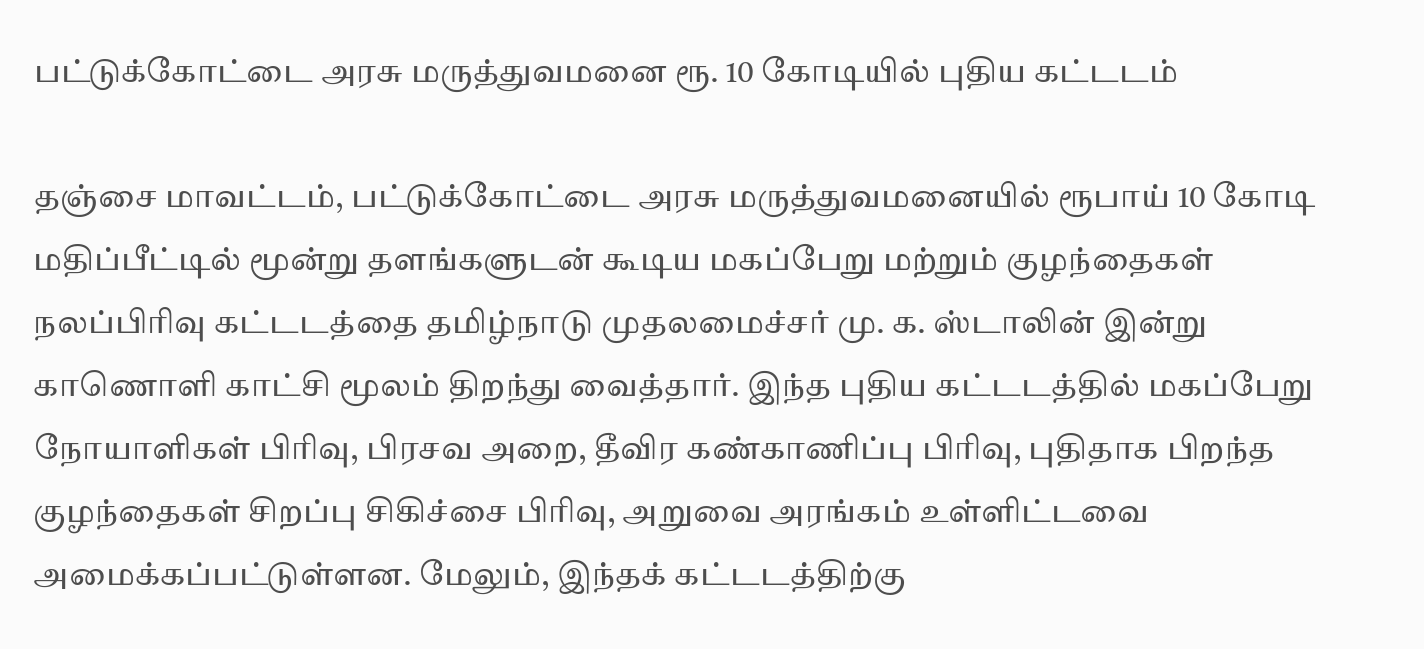பட்டுக்கோட்டை அரசு மருத்துவமனை ரூ. 10 கோடியில் புதிய கட்டடம்

தஞ்சை மாவட்டம், பட்டுக்கோட்டை அரசு மருத்துவமனையில் ரூபாய் 10 கோடி மதிப்பீட்டில் மூன்று தளங்களுடன் கூடிய மகப்பேறு மற்றும் குழந்தைகள் நலப்பிரிவு கட்டடத்தை தமிழ்நாடு முதலமைச்சர் மு. க. ஸ்டாலின் இன்று காணொளி காட்சி மூலம் திறந்து வைத்தார். இந்த புதிய கட்டடத்தில் மகப்பேறு நோயாளிகள் பிரிவு, பிரசவ அறை, தீவிர கண்காணிப்பு பிரிவு, புதிதாக பிறந்த குழந்தைகள் சிறப்பு சிகிச்சை பிரிவு, அறுவை அரங்கம் உள்ளிட்டவை அமைக்கப்பட்டுள்ளன. மேலும், இந்தக் கட்டடத்திற்கு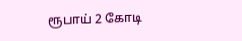ரூபாய் 2 கோடி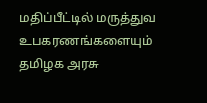மதிப்பீட்டில் மருத்துவ உபகரணங்களையும் தமிழக அரசு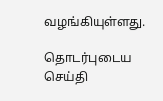வழங்கியுள்ளது.

தொடர்புடைய செய்தி